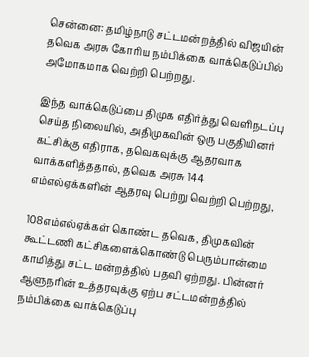சென்னை: தமிழ்நாடு சட்டமன்றத்தில் விஜயின் தவெக அரசு கோரிய நம்பிக்கை வாக்கெடுப்பில் அமோகமாக வெற்றி பெற்றது.

இந்த வாக்கெடுப்பை திமுக எதிர்த்து வெளிநடப்பு செய்த நிலையில், அதிமுகவின் ஒரு பகுதியினர் கட்சிக்கு எதிராக, தவெகவுக்கு ஆதரவாக வாக்களித்ததால், தவெக அரசு 144 எம்எல்ஏக்களின் ஆதரவு பெற்று வெற்றி பெற்றது,

108எம்எல்ஏக்கள் கொண்ட தவெக, திமுகவின் கூட்டணி கட்சிகளைக்கொண்டு பெரும்பான்மை காமித்து சட்ட மன்றத்தில் பதவி ஏற்றது. பின்னர் ஆளுநரின் உத்தரவுக்கு ஏற்ப சட்டமன்றத்தில் நம்பிக்கை வாக்கெடுப்பு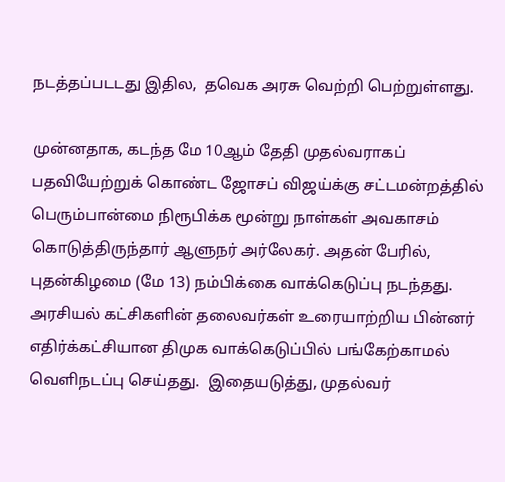நடத்தப்படடது இதில,  தவெக அரசு வெற்றி பெற்றுள்ளது.

முன்னதாக, கடந்த மே 10ஆம் தேதி முதல்வராகப் பதவியேற்றுக் கொண்ட ஜோசப் விஜய்க்கு சட்டமன்றத்தில் பெரும்பான்மை நிரூபிக்க மூன்று நாள்கள் அவகாசம் கொடுத்திருந்தார் ஆளுநர் அர்லேகர். அதன் பேரில், புதன்கிழமை (மே 13) நம்பிக்கை வாக்கெடுப்பு நடந்தது. அரசியல் கட்சிகளின் தலைவர்கள் உரையாற்றிய பின்னர் எதிர்க்கட்சியான திமுக வாக்கெடுப்பில் பங்கேற்காமல் வெளிநடப்பு செய்தது.  இதையடுத்து, முதல்வர்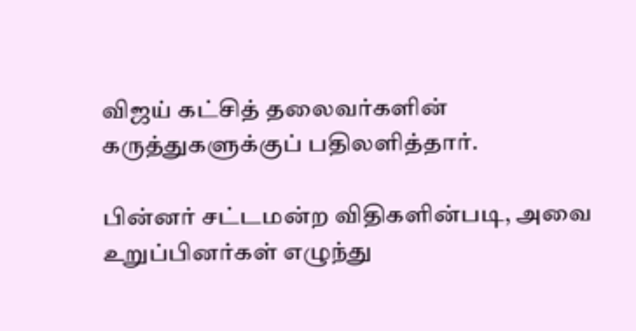விஜய் கட்சித் தலைவர்களின் கருத்துகளுக்குப் பதிலளித்தார்.

பின்னர் சட்டமன்ற விதிகளின்படி, அவை உறுப்பினர்கள் எழுந்து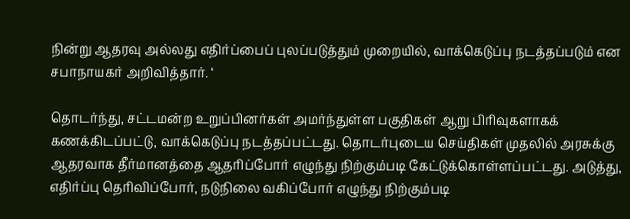நின்று ஆதரவு அல்லது எதிர்ப்பைப் புலப்படுத்தும் முறையில், வாக்கெடுப்பு நடத்தப்படும் என சபாநாயகர் அறிவித்தார். ‘

தொடர்ந்து, சட்டமன்ற உறுப்பினர்கள் அமர்ந்துள்ள பகுதிகள் ஆறு பிரிவுகளாகக் கணக்கிடப்பட்டு, வாக்கெடுப்பு நடத்தப்பட்டது. தொடர்புடைய செய்திகள் முதலில் அரசுக்கு ஆதரவாக தீர்மானத்தை ஆதரிப்போர் எழுந்து நிற்கும்படி கேட்டுக்கொள்ளப்பட்டது. அடுத்து, எதிர்ப்பு தெரிவிப்போர், நடுநிலை வகிப்போர் எழுந்து நிற்கும்படி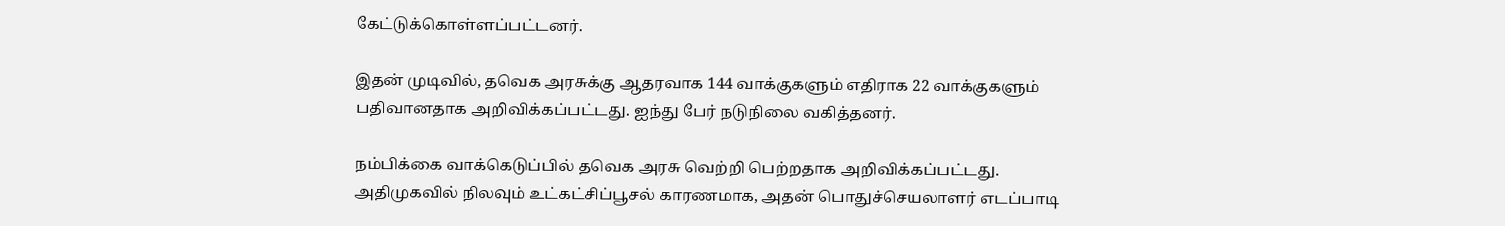கேட்டுக்கொள்ளப்பட்டனர்.

இதன் முடிவில், தவெக அரசுக்கு ஆதரவாக 144 வாக்குகளும் எதிராக 22 வாக்குகளும் பதிவானதாக அறிவிக்கப்பட்டது. ஐந்து பேர் நடுநிலை வகித்தனர்.

நம்பிக்கை வாக்கெடுப்பில் தவெக அரசு வெற்றி பெற்றதாக அறிவிக்கப்பட்டது. அதிமுகவில் நிலவும் உட்கட்சிப்பூசல் காரணமாக, அதன் பொதுச்செயலாளர் எடப்பாடி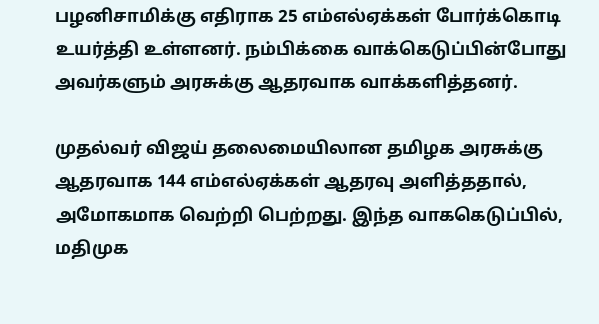பழனிசாமிக்கு எதிராக 25 எம்எல்ஏக்கள் போர்க்கொடி உயர்த்தி உள்ளனர். நம்பிக்கை வாக்கெடுப்பின்போது அவர்களும் அரசுக்கு ஆதரவாக வாக்களித்தனர்.

முதல்வர் விஜய் தலைமையிலான தமிழக அரசுக்கு ஆதரவாக 144 எம்எல்ஏக்கள் ஆதரவு அளித்ததால், அமோகமாக வெற்றி பெற்றது. இந்த வாககெடுப்பில்,  மதிமுக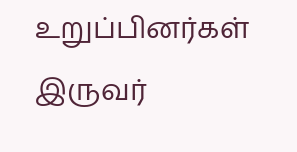உறுப்பினர்கள் இருவர்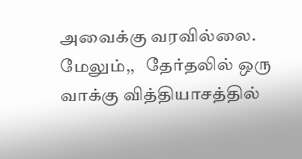அவைக்கு வரவில்லை. மேலும்,,   தேர்தலில் ஒரு வாக்கு வித்தியாசத்தில்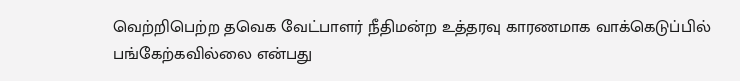வெற்றிபெற்ற தவெக வேட்பாளர் நீதிமன்ற உத்தரவு காரணமாக வாக்கெடுப்பில் பங்கேற்கவில்லை என்பது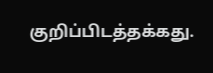குறிப்பிடத்தக்கது.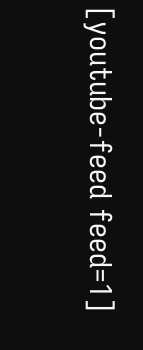[youtube-feed feed=1]